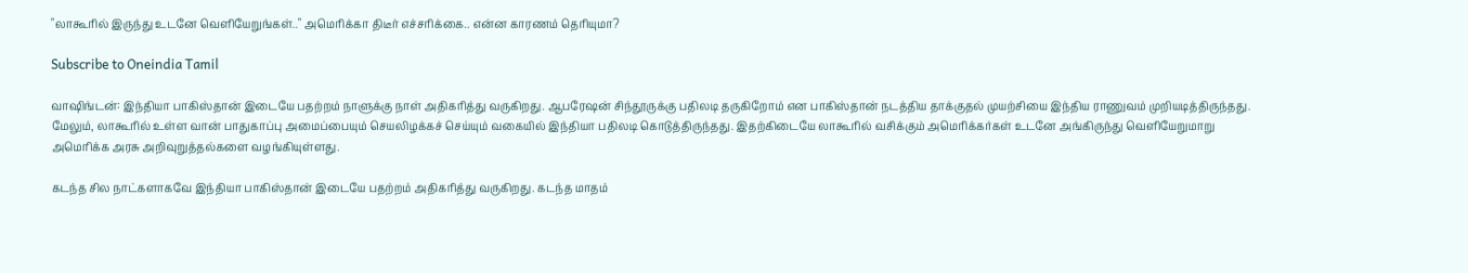"லாகூரில் இருந்து உடனே வெளியேறுங்கள்.." அமெரிக்கா திடீர் எச்சரிக்கை.. என்ன காரணம் தெரியுமா?

Subscribe to Oneindia Tamil

வாஷிங்டன்: இந்தியா பாகிஸ்தான் இடையே பதற்றம் நாளுக்கு நாள் அதிகரித்து வருகிறது. ஆபரேஷன் சிந்தூருக்கு பதிலடி தருகிறோம் என பாகிஸ்தான் நடத்திய தாக்குதல் முயற்சியை இந்திய ராணுவம் முறியடித்திருந்தது. மேலும், லாகூரில் உள்ள வான் பாதுகாப்பு அமைப்பையும் செயலிழக்கச் செய்யும் வகையில் இந்தியா பதிலடி கொடுத்திருந்தது. இதற்கிடையே லாகூரில் வசிக்கும் அமெரிக்கர்கள் உடனே அங்கிருந்து வெளியேறுமாறு அமெரிக்க அரசு அறிவுறுத்தல்களை வழங்கியுள்ளது.

கடந்த சில நாட்களாகவே இந்தியா பாகிஸ்தான் இடையே பதற்றம் அதிகரித்து வருகிறது. கடந்த மாதம்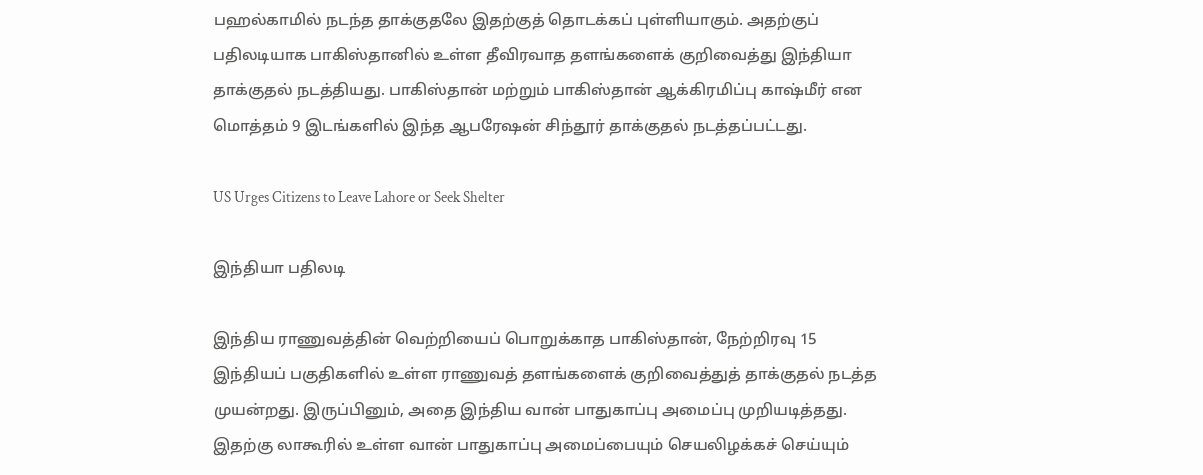பஹல்காமில் நடந்த தாக்குதலே இதற்குத் தொடக்கப் புள்ளியாகும். அதற்குப் பதிலடியாக பாகிஸ்தானில் உள்ள தீவிரவாத தளங்களைக் குறிவைத்து இந்தியா தாக்குதல் நடத்தியது. பாகிஸ்தான் மற்றும் பாகிஸ்தான் ஆக்கிரமிப்பு காஷ்மீர் என மொத்தம் 9 இடங்களில் இந்த ஆபரேஷன் சிந்தூர் தாக்குதல் நடத்தப்பட்டது.

US Urges Citizens to Leave Lahore or Seek Shelter

இந்தியா பதிலடி

இந்திய ராணுவத்தின் வெற்றியைப் பொறுக்காத பாகிஸ்தான், நேற்றிரவு 15 இந்தியப் பகுதிகளில் உள்ள ராணுவத் தளங்களைக் குறிவைத்துத் தாக்குதல் நடத்த முயன்றது. இருப்பினும், அதை இந்திய வான் பாதுகாப்பு அமைப்பு முறியடித்தது. இதற்கு லாகூரில் உள்ள வான் பாதுகாப்பு அமைப்பையும் செயலிழக்கச் செய்யும்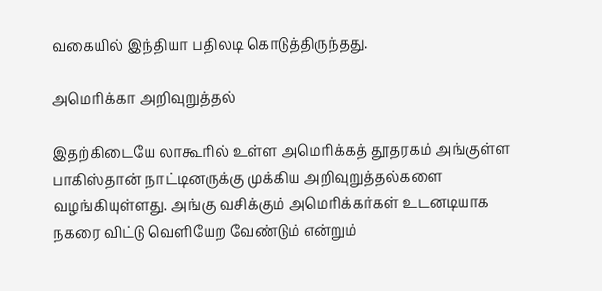வகையில் இந்தியா பதிலடி கொடுத்திருந்தது.

அமெரிக்கா அறிவுறுத்தல்

இதற்கிடையே லாகூரில் உள்ள அமெரிக்கத் தூதரகம் அங்குள்ள பாகிஸ்தான் நாட்டினருக்கு முக்கிய அறிவுறுத்தல்களை வழங்கியுள்ளது. அங்கு வசிக்கும் அமெரிக்கர்கள் உடனடியாக நகரை விட்டு வெளியேற வேண்டும் என்றும்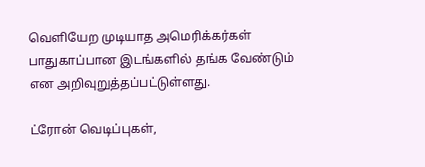வெளியேற முடியாத அமெரிக்கர்கள் பாதுகாப்பான இடங்களில் தங்க வேண்டும் என அறிவுறுத்தப்பட்டுள்ளது.

ட்ரோன் வெடிப்புகள்,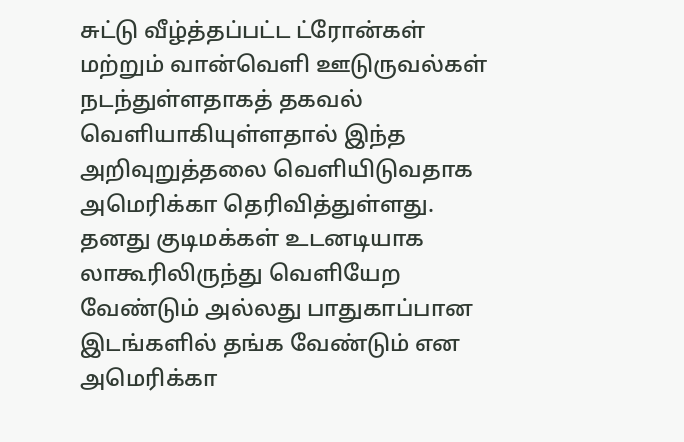சுட்டு வீழ்த்தப்பட்ட ட்ரோன்கள் மற்றும் வான்வெளி ஊடுருவல்கள் நடந்துள்ளதாகத் தகவல் வெளியாகியுள்ளதால் இந்த அறிவுறுத்தலை வெளியிடுவதாக அமெரிக்கா தெரிவித்துள்ளது. தனது குடிமக்கள் உடனடியாக லாகூரிலிருந்து வெளியேற வேண்டும் அல்லது பாதுகாப்பான இடங்களில் தங்க வேண்டும் என அமெரிக்கா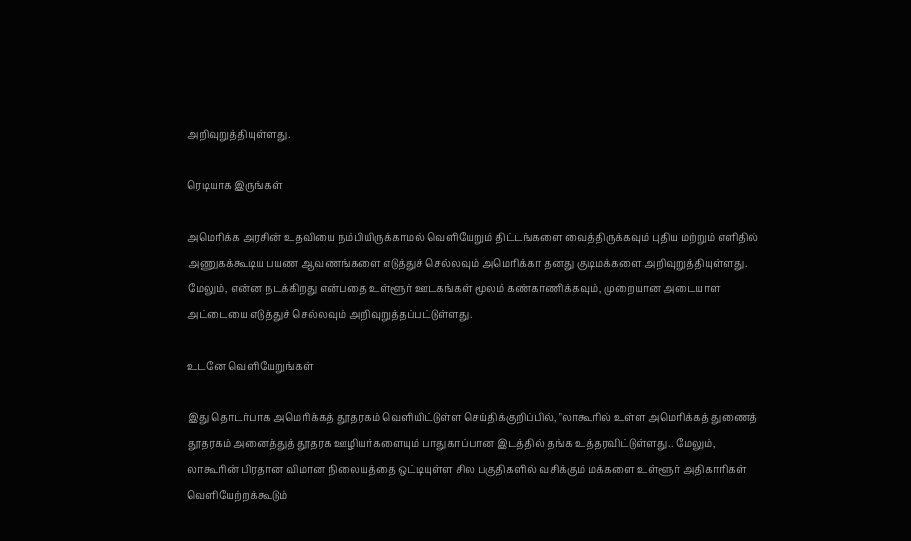அறிவுறுத்தியுள்ளது.

ரெடியாக இருங்கள்

அமெரிக்க அரசின் உதவியை நம்பியிருக்காமல் வெளியேறும் திட்டங்களை வைத்திருக்கவும் புதிய மற்றும் எளிதில் அணுகக்கூடிய பயண ஆவணங்களை எடுத்துச் செல்லவும் அமெரிக்கா தனது குடிமக்களை அறிவுறுத்தியுள்ளது. மேலும், என்ன நடக்கிறது என்பதை உள்ளூர் ஊடகங்கள் மூலம் கண்காணிக்கவும், முறையான அடையாள அட்டையை எடுத்துச் செல்லவும் அறிவுறுத்தப்பட்டுள்ளது.

உடனே வெளியேறுங்கள்

இது தொடர்பாக அமெரிக்கத் தூதரகம் வெளியிட்டுள்ள செய்திக்குறிப்பில், "லாகூரில் உள்ள அமெரிக்கத் துணைத் தூதரகம் அனைத்துத் தூதரக ஊழியர்களையும் பாதுகாப்பான இடத்தில் தங்க உத்தரவிட்டுள்ளது.. மேலும், லாகூரின் பிரதான விமான நிலையத்தை ஒட்டியுள்ள சில பகுதிகளில் வசிக்கும் மக்களை உள்ளூர் அதிகாரிகள் வெளியேற்றக்கூடும்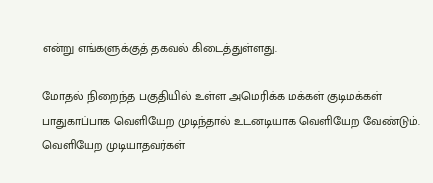என்று எங்களுக்குத் தகவல் கிடைத்துள்ளது.

மோதல் நிறைந்த பகுதியில் உள்ள அமெரிக்க மக்கள் குடிமக்கள் பாதுகாப்பாக வெளியேற முடிந்தால் உடனடியாக வெளியேற வேண்டும். வெளியேற முடியாதவர்கள்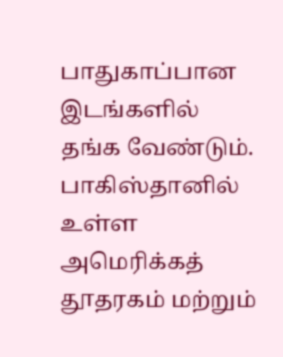பாதுகாப்பான இடங்களில் தங்க வேண்டும். பாகிஸ்தானில் உள்ள அமெரிக்கத் தூதரகம் மற்றும்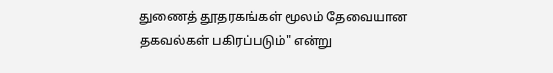துணைத் தூதரகங்கள் மூலம் தேவையான தகவல்கள் பகிரப்படும்" என்று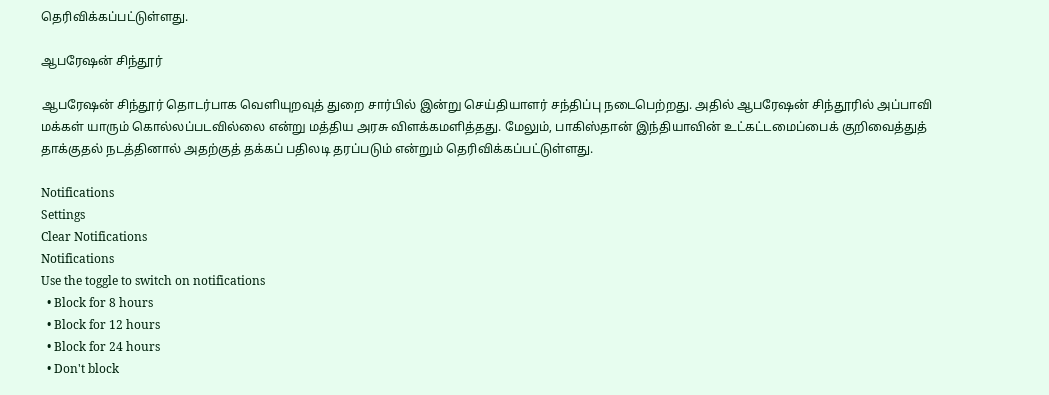தெரிவிக்கப்பட்டுள்ளது.

ஆபரேஷன் சிந்தூர்

ஆபரேஷன் சிந்தூர் தொடர்பாக வெளியுறவுத் துறை சார்பில் இன்று செய்தியாளர் சந்திப்பு நடைபெற்றது. அதில் ஆபரேஷன் சிந்தூரில் அப்பாவி மக்கள் யாரும் கொல்லப்படவில்லை என்று மத்திய அரசு விளக்கமளித்தது. மேலும், பாகிஸ்தான் இந்தியாவின் உட்கட்டமைப்பைக் குறிவைத்துத் தாக்குதல் நடத்தினால் அதற்குத் தக்கப் பதிலடி தரப்படும் என்றும் தெரிவிக்கப்பட்டுள்ளது.

Notifications
Settings
Clear Notifications
Notifications
Use the toggle to switch on notifications
  • Block for 8 hours
  • Block for 12 hours
  • Block for 24 hours
  • Don't block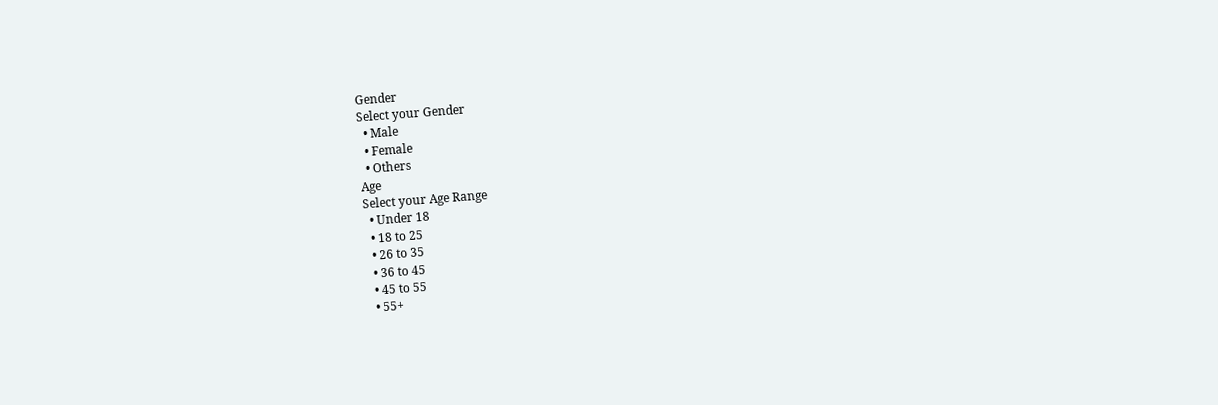Gender
Select your Gender
  • Male
  • Female
  • Others
Age
Select your Age Range
  • Under 18
  • 18 to 25
  • 26 to 35
  • 36 to 45
  • 45 to 55
  • 55+